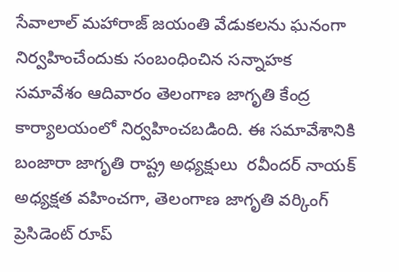సేవాలాల్ మహారాజ్ జయంతి వేడుకలను ఘనంగా నిర్వహించేందుకు సంబంధించిన సన్నాహక సమావేశం ఆదివారం తెలంగాణ జాగృతి కేంద్ర కార్యాలయంలో నిర్వహించబడింది. ఈ సమావేశానికి బంజారా జాగృతి రాష్ట్ర అధ్యక్షులు  రవీందర్ నాయక్ అధ్యక్షత వహించగా, తెలంగాణ జాగృతి వర్కింగ్ ప్రెసిడెంట్ రూప్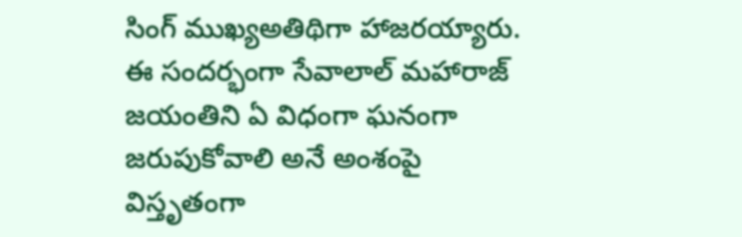సింగ్ ముఖ్యఅతిథిగా హాజరయ్యారు. ఈ సందర్భంగా సేవాలాల్ మహారాజ్ జయంతిని ఏ విధంగా ఘనంగా జరుపుకోవాలి అనే అంశంపై విస్తృతంగా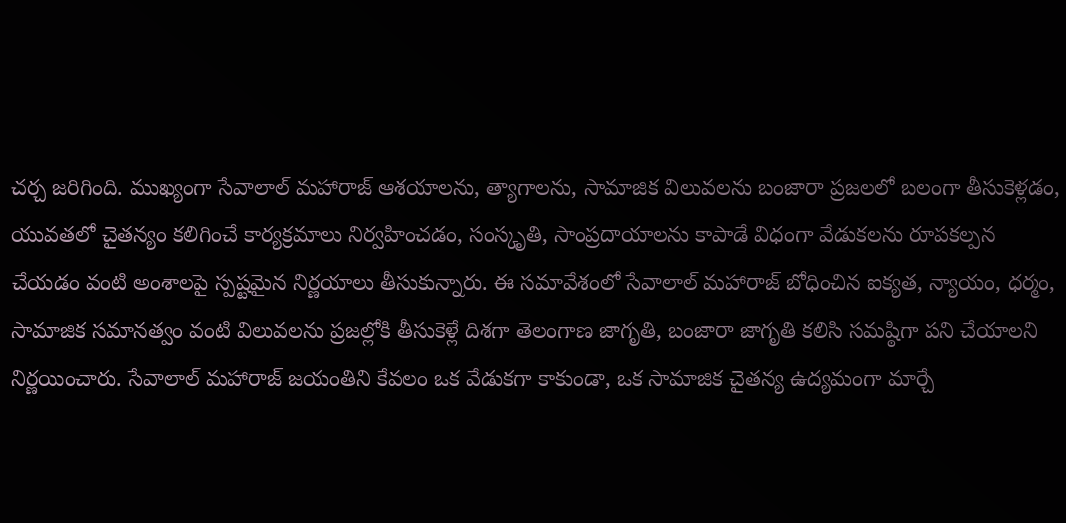చర్చ జరిగింది. ముఖ్యంగా సేవాలాల్ మహారాజ్ ఆశయాలను, త్యాగాలను, సామాజిక విలువలను బంజారా ప్రజలలో బలంగా తీసుకెళ్లడం, యువతలో చైతన్యం కలిగించే కార్యక్రమాలు నిర్వహించడం, సంస్కృతి, సాంప్రదాయాలను కాపాడే విధంగా వేడుకలను రూపకల్పన చేయడం వంటి అంశాలపై స్పష్టమైన నిర్ణయాలు తీసుకున్నారు. ఈ సమావేశంలో సేవాలాల్ మహారాజ్ బోధించిన ఐక్యత, న్యాయం, ధర్మం, సామాజిక సమానత్వం వంటి విలువలను ప్రజల్లోకి తీసుకెళ్లే దిశగా తెలంగాణ జాగృతి, బంజారా జాగృతి కలిసి సమష్ఠిగా పని చేయాలని నిర్ణయించారు. సేవాలాల్ మహారాజ్ జయంతిని కేవలం ఒక వేడుకగా కాకుండా, ఒక సామాజిక చైతన్య ఉద్యమంగా మార్చే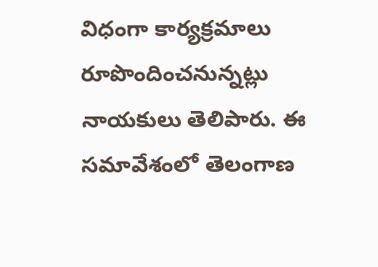విధంగా కార్యక్రమాలు రూపొందించనున్నట్లు నాయకులు తెలిపారు. ఈ సమావేశంలో తెలంగాణ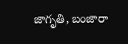జాగృతి, బంజారా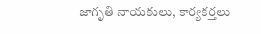జాగృతి నాయకులు, కార్యకర్తలు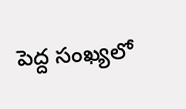పెద్ద సంఖ్యలో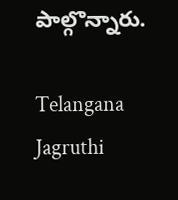పాల్గొన్నారు.

Telangana Jagruthi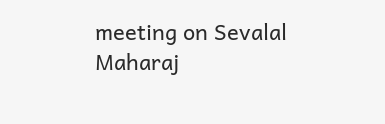meeting on Sevalal Maharaj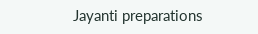Jayanti preparations